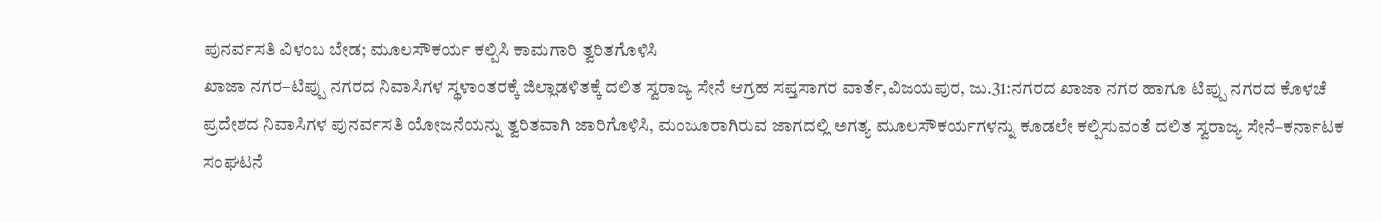ಪುನರ್ವಸತಿ ವಿಳಂಬ ಬೇಡ; ಮೂಲಸೌಕರ್ಯ ಕಲ್ಪಿಸಿ ಕಾಮಗಾರಿ ತ್ವರಿತಗೊಳಿಸಿ
ಖಾಜಾ ನಗರ–ಟಿಪ್ಪು ನಗರದ ನಿವಾಸಿಗಳ ಸ್ಥಳಾಂತರಕ್ಕೆ ಜಿಲ್ಲಾಡಳಿತಕ್ಕೆ ದಲಿತ ಸ್ವರಾಜ್ಯ ಸೇನೆ ಆಗ್ರಹ ಸಪ್ತಸಾಗರ ವಾರ್ತೆ,ವಿಜಯಪುರ, ಜು.31:ನಗರದ ಖಾಜಾ ನಗರ ಹಾಗೂ ಟಿಪ್ಪು ನಗರದ ಕೊಳಚೆ ಪ್ರದೇಶದ ನಿವಾಸಿಗಳ ಪುನರ್ವಸತಿ ಯೋಜನೆಯನ್ನು ತ್ವರಿತವಾಗಿ ಜಾರಿಗೊಳಿಸಿ, ಮಂಜೂರಾಗಿರುವ ಜಾಗದಲ್ಲಿ ಅಗತ್ಯ ಮೂಲಸೌಕರ್ಯಗಳನ್ನು ಕೂಡಲೇ ಕಲ್ಪಿಸುವಂತೆ ದಲಿತ ಸ್ವರಾಜ್ಯ ಸೇನೆ–ಕರ್ನಾಟಕ ಸಂಘಟನೆ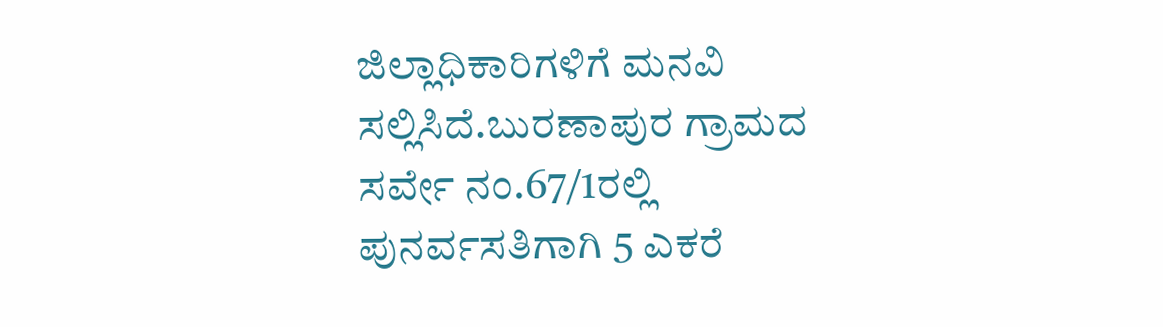ಜಿಲ್ಲಾಧಿಕಾರಿಗಳಿಗೆ ಮನವಿ ಸಲ್ಲಿಸಿದೆ.ಬುರಣಾಪುರ ಗ್ರಾಮದ ಸರ್ವೇ ನಂ.67/1ರಲ್ಲಿ ಪುನರ್ವಸತಿಗಾಗಿ 5 ಎಕರೆ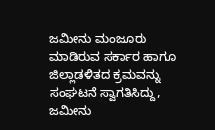ಜಮೀನು ಮಂಜೂರು ಮಾಡಿರುವ ಸರ್ಕಾರ ಹಾಗೂ ಜಿಲ್ಲಾಡಳಿತದ ಕ್ರಮವನ್ನು ಸಂಘಟನೆ ಸ್ವಾಗತಿಸಿದ್ದು, ಜಮೀನು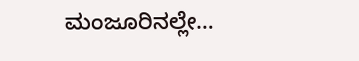ಮಂಜೂರಿನಲ್ಲೇ…